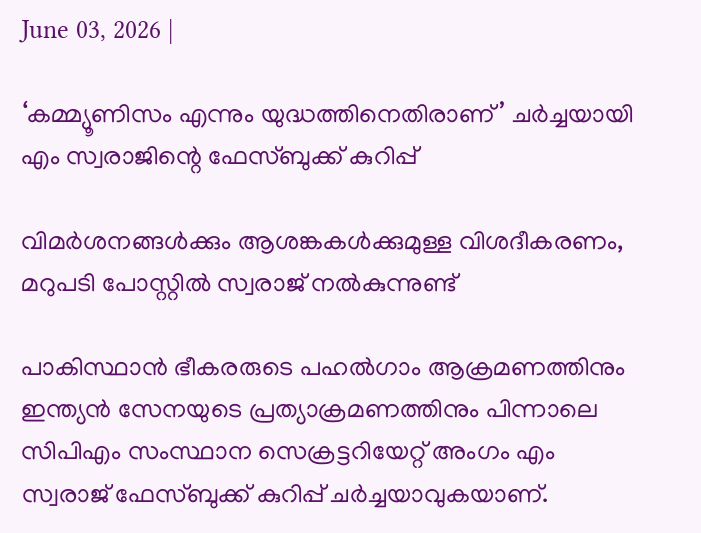June 03, 2026 |

‘കമ്മ്യൂണിസം എന്നും യുദ്ധത്തിനെതിരാണ്’ ചർച്ചയായി എം സ്വരാജിന്റെ ഫേസ്ബുക്ക് കുറിപ്പ്

വിമർശനങ്ങൾക്കും ആശങ്കകൾക്കുമുള്ള വിശദീകരണം, മറുപടി പോസ്റ്റിൽ സ്വരാജ് നൽകുന്നുണ്ട്

പാകിസ്ഥാൻ ഭീകരരുടെ പഹൽഗാം ആക്രമണത്തിനും ഇന്ത്യൻ സേനയുടെ പ്രത്യാക്രമണത്തിനും പിന്നാലെ സിപിഎം സംസ്ഥാന സെക്രട്ടറിയേറ്റ് അംഗം എം സ്വരാജ് ഫേസ്ബുക്ക് കുറിപ്പ് ചർച്ചയാവുകയാണ്.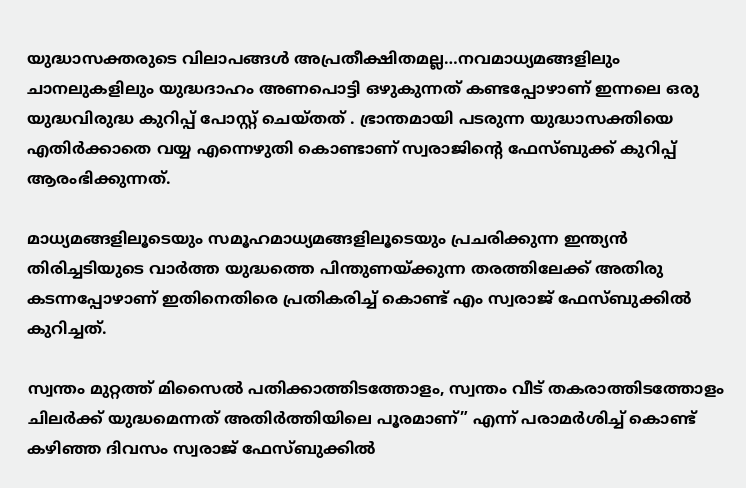യുദ്ധാസക്തരുടെ വിലാപങ്ങൾ അപ്രതീക്ഷിതമല്ല…നവമാധ്യമങ്ങളിലും ചാനലുകളിലും യുദ്ധദാഹം അണപൊട്ടി ഒഴുകുന്നത് കണ്ടപ്പോഴാണ് ഇന്നലെ ഒരു യുദ്ധവിരുദ്ധ കുറിപ്പ് പോസ്റ്റ് ചെയ്തത് . ഭ്രാന്തമായി പടരുന്ന യുദ്ധാസക്തിയെ എതിർക്കാതെ വയ്യ എന്നെഴുതി കൊണ്ടാണ് സ്വരാജിന്റെ ഫേസ്ബുക്ക് കുറിപ്പ് ആരംഭിക്കുന്നത്.

മാധ്യമങ്ങളിലൂടെയും സമൂഹമാധ്യമങ്ങളിലൂടെയും പ്രചരിക്കുന്ന ഇന്ത്യൻ തിരിച്ചടിയുടെ വാർത്ത യുദ്ധത്തെ പിന്തുണയ്ക്കുന്ന തരത്തിലേക്ക് അതിരു കടന്നപ്പോഴാണ് ഇതിനെതിരെ പ്രതികരിച്ച് കൊണ്ട് എം സ്വരാജ് ഫേസ്ബുക്കിൽ കുറിച്ചത്.

സ്വന്തം മുറ്റത്ത് മിസൈൽ പതിക്കാത്തിടത്തോളം, സ്വന്തം വീട് തകരാത്തിടത്തോളം ചിലർക്ക് യുദ്ധമെന്നത് അതിർത്തിയിലെ പൂരമാണ്” എന്ന് പരാമർശിച്ച് കൊണ്ട് കഴിഞ്ഞ ദിവസം സ്വരാജ് ഫേസ്ബുക്കിൽ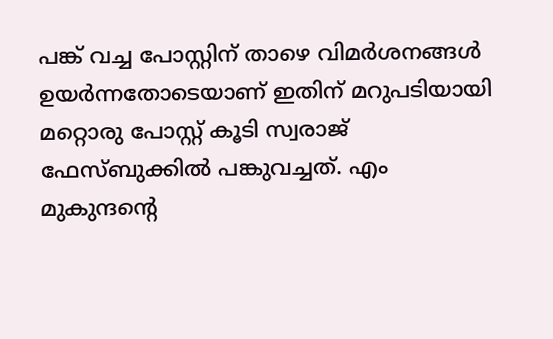പങ്ക് വച്ച പോസ്റ്റിന് താഴെ വിമർശനങ്ങൾ ഉയർന്നതോടെയാണ് ഇതിന് മറുപടിയായി മറ്റൊരു പോസ്റ്റ് കൂടി സ്വരാജ് ഫേസ്ബുക്കിൽ പങ്കുവച്ചത്. എം മുകുന്ദന്റെ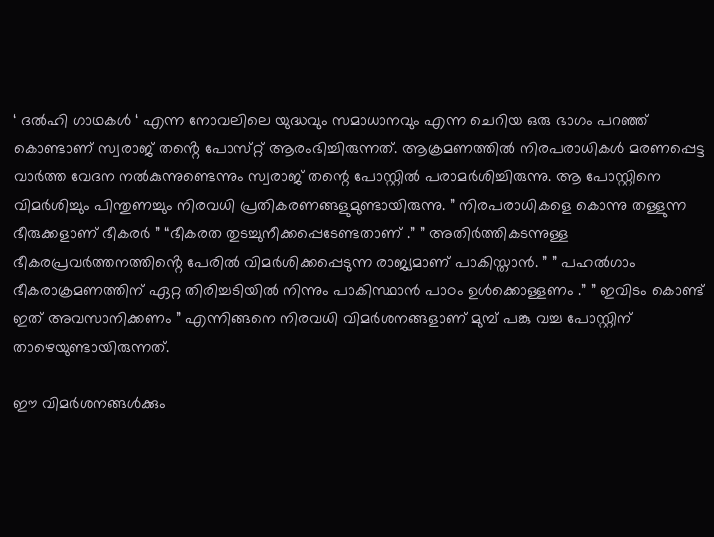‘ ദൽഹി ഗാഥകൾ ‘ എന്ന നോവലിലെ യുദ്ധവും സമാധാനവും എന്ന ചെറിയ ഒരു ഭാഗം പറഞ്ഞ് കൊണ്ടാണ് സ്വരാജ് തൻ്റെ പോസ്‌റ്റ് ആരംഭിച്ചിരുന്നത്. ആക്രമണത്തിൽ നിരപരാധികൾ മരണപ്പെട്ട വാർത്ത വേദന നൽകുന്നുണ്ടെന്നും സ്വരാജ് തന്റെ പോസ്റ്റിൽ പരാമർശിച്ചിരുന്നു. ആ പോസ്റ്റിനെ വിമർശിച്ചും പിന്തുണച്ചും നിരവധി പ്രതികരണങ്ങളുമുണ്ടായിരുന്നു. ” നിരപരാധികളെ കൊന്നു തള്ളുന്ന ഭീരുക്കളാണ് ഭീകരർ ” “ഭീകരത തുടച്ചുനീക്കപ്പെടേണ്ടതാണ് .” ” അതിർത്തികടന്നുള്ള ഭീകരപ്രവർത്തനത്തിൻ്റെ പേരിൽ വിമർശിക്കപ്പെടുന്ന രാജ്യമാണ് പാകിസ്താൻ. ” ” പഹൽഗാം ഭീകരാക്രമണത്തിന് ഏറ്റ തിരിച്ചടിയിൽ നിന്നും പാകിസ്ഥാൻ പാഠം ഉൾക്കൊള്ളണം .” ” ഇവിടം കൊണ്ട് ഇത് അവസാനിക്കണം ” എന്നിങ്ങനെ നിരവധി വിമർശനങ്ങളാണ് മുമ്പ് പങ്കു വച്ച പോസ്റ്റിന് താഴെയുണ്ടായിരുന്നത്.

ഈ വിമർശനങ്ങൾക്കും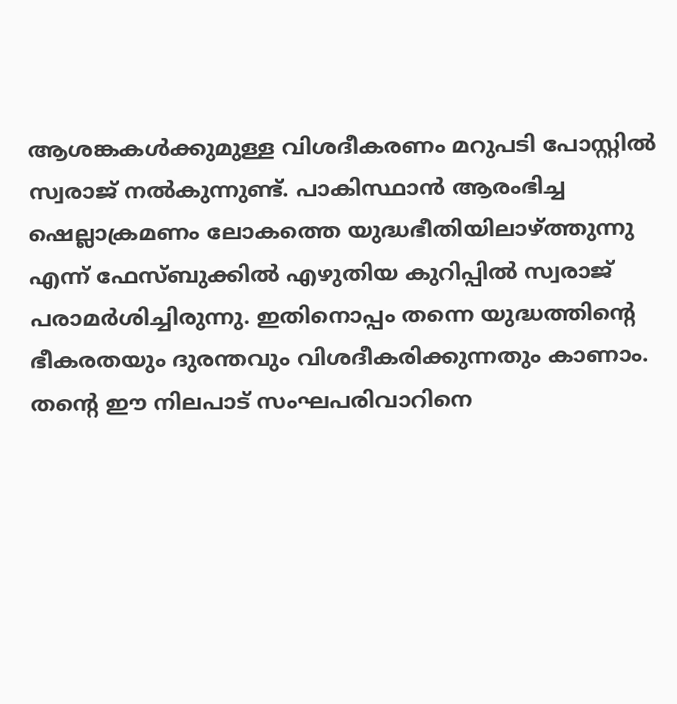ആശങ്കകൾക്കുമുള്ള വിശദീകരണം മറുപടി പോസ്റ്റിൽ സ്വരാജ് നൽകുന്നുണ്ട്. പാകിസ്ഥാൻ ആരംഭിച്ച ഷെല്ലാക്രമണം ലോകത്തെ യുദ്ധഭീതിയിലാഴ്ത്തുന്നു എന്ന് ഫേസ്ബുക്കിൽ എഴുതിയ കുറിപ്പിൽ സ്വരാജ് പരാമർശിച്ചിരുന്നു. ഇതിനൊപ്പം തന്നെ യുദ്ധത്തിൻ്റെ ഭീകരതയും ദുരന്തവും വിശദീകരിക്കുന്നതും കാണാം. തന്റെ ഈ നിലപാട് സംഘപരിവാറിനെ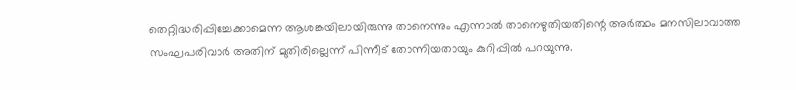തെറ്റിദ്ധരിപ്പിച്ചേക്കാമെന്ന ആശങ്കയിലായിരുന്നു താനെന്നും എന്നാൽ താനെഴുതിയതിന്റെ അർത്ഥം മനസിലാവാത്ത സംഘപരിവാർ അതിന് മുതിരില്ലെന്ന് പിന്നീട് തോന്നിയതായും കുറിപ്പിൽ പറയുന്നു.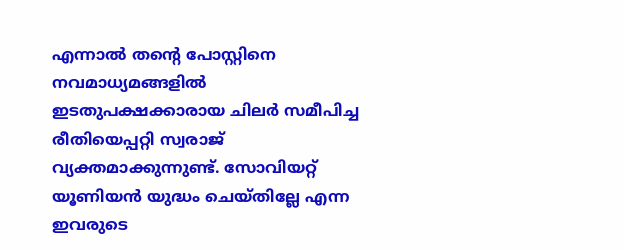എന്നാൽ തന്റെ പോസ്റ്റിനെ നവമാധ്യമങ്ങളിൽ ഇടതുപക്ഷക്കാരായ ചിലർ സമീപിച്ച രീതിയെപ്പറ്റി സ്വരാജ് വ്യക്തമാക്കുന്നുണ്ട്. സോവിയറ്റ് യൂണിയൻ യുദ്ധം ചെയ്തില്ലേ എന്ന ഇവരുടെ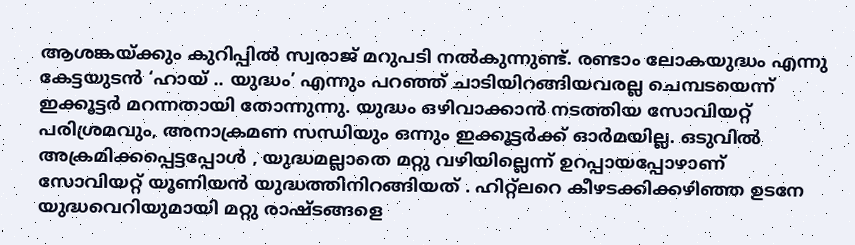ആശങ്കയ്ക്കും കുറിപ്പിൽ സ്വരാജ് മറുപടി നൽകുന്നുണ്ട്. രണ്ടാം ലോകയുദ്ധം എന്നു കേട്ടയുടൻ ‘ഹായ് .. യുദ്ധം’ എന്നും പറഞ്ഞ് ചാടിയിറങ്ങിയവരല്ല ചെമ്പടയെന്ന് ഇക്കൂട്ടർ മറന്നതായി തോന്നുന്നു. യുദ്ധം ഒഴിവാക്കാൻ നടത്തിയ സോവിയറ്റ് പരിശ്രമവും, അനാക്രമണ സന്ധിയും ഒന്നും ഇക്കൂട്ടർക്ക് ഓർമയില്ല. ഒടുവിൽ അക്രമിക്കപ്പെട്ടപ്പോൾ , യുദ്ധമല്ലാതെ മറ്റു വഴിയില്ലെന്ന് ഉറപ്പായപ്പോഴാണ് സോവിയറ്റ് യൂണിയൻ യുദ്ധത്തിനിറങ്ങിയത് . ഹിറ്റ്ലറെ കീഴടക്കിക്കഴിഞ്ഞ ഉടനേ യുദ്ധവെറിയുമായി മറ്റു രാഷ്ടങ്ങളെ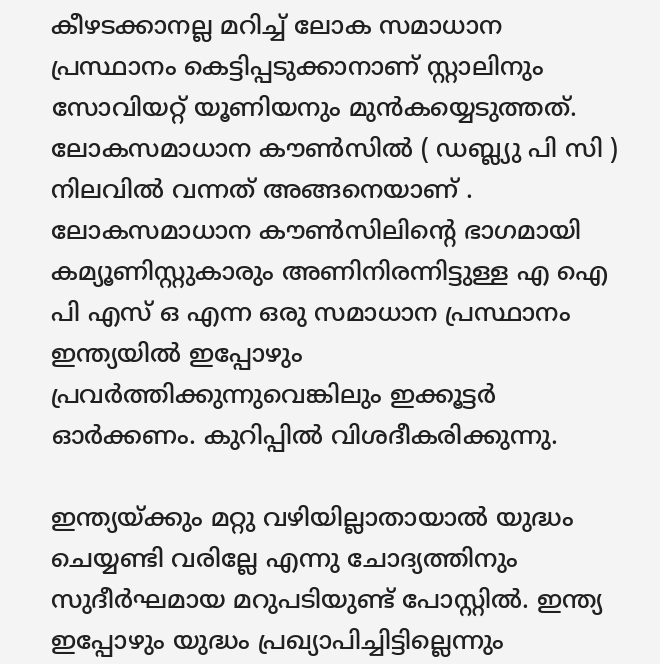കീഴടക്കാനല്ല മറിച്ച് ലോക സമാധാന പ്രസ്ഥാനം കെട്ടിപ്പടുക്കാനാണ് സ്റ്റാലിനും സോവിയറ്റ് യൂണിയനും മുൻകയ്യെടുത്തത്. ലോകസമാധാന കൗൺസിൽ ( ഡബ്ല്യു പി സി ) നിലവിൽ വന്നത് അങ്ങനെയാണ് . ലോകസമാധാന കൗൺസിലിന്റെ ഭാഗമായി കമ്യൂണിസ്റ്റുകാരും അണിനിരന്നിട്ടുള്ള എ ഐ പി എസ് ഒ എന്ന ഒരു സമാധാന പ്രസ്ഥാനം ഇന്ത്യയിൽ ഇപ്പോഴും പ്രവർത്തിക്കുന്നുവെങ്കിലും ഇക്കൂട്ടർ ഓർക്കണം. കുറിപ്പിൽ വിശദീകരിക്കുന്നു.

ഇന്ത്യയ്ക്കും മറ്റു വഴിയില്ലാതായാൽ യുദ്ധം ചെയ്യണ്ടി വരില്ലേ എന്നു ചോദ്യത്തിനും സുദീർഘമായ മറുപടിയുണ്ട് പോസ്റ്റിൽ. ഇന്ത്യ ഇപ്പോഴും യുദ്ധം പ്രഖ്യാപിച്ചിട്ടില്ലെന്നും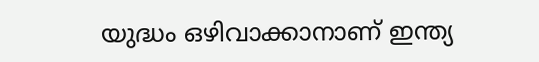യുദ്ധം ഒഴിവാക്കാനാണ് ഇന്ത്യ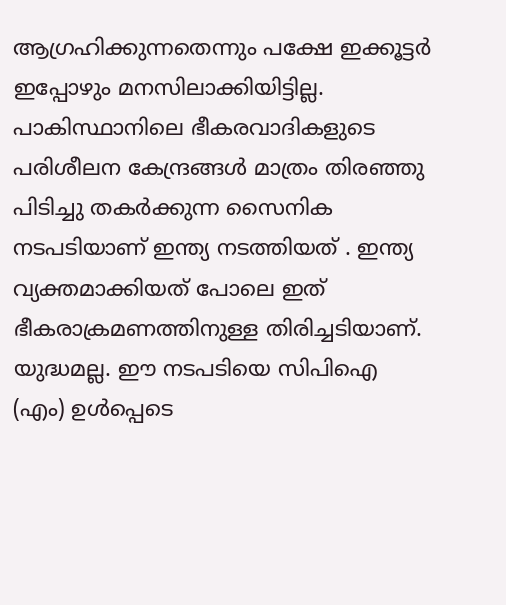ആഗ്രഹിക്കുന്നതെന്നും പക്ഷേ ഇക്കൂട്ടർ ഇപ്പോഴും മനസിലാക്കിയിട്ടില്ല. പാകിസ്ഥാനിലെ ഭീകരവാദികളുടെ പരിശീലന കേന്ദ്രങ്ങൾ മാത്രം തിരഞ്ഞു പിടിച്ചു തകർക്കുന്ന സൈനിക നടപടിയാണ് ഇന്ത്യ നടത്തിയത് . ഇന്ത്യ വ്യക്തമാക്കിയത് പോലെ ഇത് ഭീകരാക്രമണത്തിനുള്ള തിരിച്ചടിയാണ്. യുദ്ധമല്ല. ഈ നടപടിയെ സിപിഐ (എം) ഉൾപ്പെടെ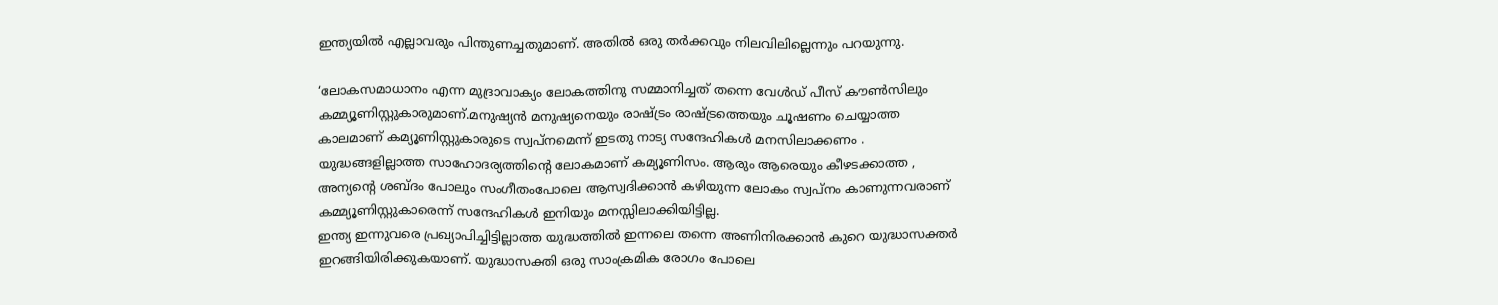ഇന്ത്യയിൽ എല്ലാവരും പിന്തുണച്ചതുമാണ്. അതിൽ ഒരു തർക്കവും നിലവിലില്ലെന്നും പറയുന്നു.

‘ലോകസമാധാനം എന്ന മുദ്രാവാക്യം ലോകത്തിനു സമ്മാനിച്ചത് തന്നെ വേൾഡ് പീസ് കൗൺസിലും കമ്മ്യൂണിസ്റ്റുകാരുമാണ്.മനുഷ്യൻ മനുഷ്യനെയും രാഷ്ട്രം രാഷ്ട്രത്തെയും ചൂഷണം ചെയ്യാത്ത കാലമാണ് കമ്യൂണിസ്റ്റുകാരുടെ സ്വപ്നമെന്ന് ഇടതു നാട്യ സന്ദേഹികൾ മനസിലാക്കണം . യുദ്ധങ്ങളില്ലാത്ത സാഹോദര്യത്തിൻ്റെ ലോകമാണ് കമ്യൂണിസം. ആരും ആരെയും കീഴടക്കാത്ത , അന്യൻ്റെ ശബ്ദം പോലും സംഗീതംപോലെ ആസ്വദിക്കാൻ കഴിയുന്ന ലോകം സ്വപ്നം കാണുന്നവരാണ് കമ്മ്യൂണിസ്റ്റുകാരെന്ന് സന്ദേഹികൾ ഇനിയും മനസ്സിലാക്കിയിട്ടില്ല.
ഇന്ത്യ ഇന്നുവരെ പ്രഖ്യാപിച്ചിട്ടില്ലാത്ത യുദ്ധത്തിൽ ഇന്നലെ തന്നെ അണിനിരക്കാൻ കുറെ യുദ്ധാസക്തർ ഇറങ്ങിയിരിക്കുകയാണ്. യുദ്ധാസക്തി ഒരു സാംക്രമിക രോഗം പോലെ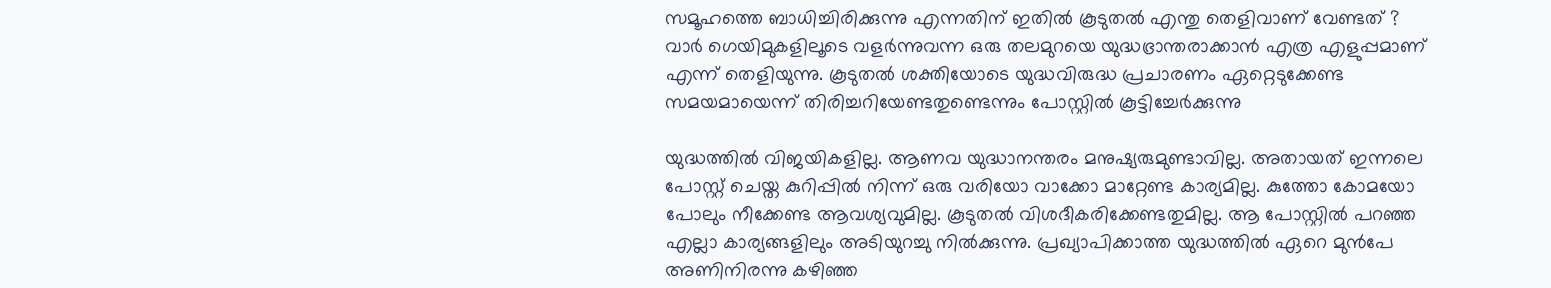സമൂഹത്തെ ബാധിച്ചിരിക്കുന്നു എന്നതിന് ഇതിൽ കൂടുതൽ എന്തു തെളിവാണ് വേണ്ടത് ?
വാർ ഗെയിമുകളിലൂടെ വളർന്നുവന്ന ഒരു തലമുറയെ യുദ്ധഭ്രാന്തരാക്കാൻ എത്ര എളുപ്പമാണ് എന്ന് തെളിയുന്നു. കൂടുതൽ ശക്തിയോടെ യുദ്ധവിരുദ്ധ പ്രചാരണം ഏറ്റെടുക്കേണ്ട സമയമായെന്ന് തിരിച്ചറിയേണ്ടതുണ്ടെന്നും പോസ്റ്റിൽ കൂട്ടിച്ചേർക്കുന്നു

യുദ്ധത്തിൽ വിജയികളില്ല. ആണവ യുദ്ധാനന്തരം മനുഷ്യരുമുണ്ടാവില്ല. അതായത് ഇന്നലെ പോസ്റ്റ് ചെയ്ത കുറിപ്പിൽ നിന്ന് ഒരു വരിയോ വാക്കോ മാറ്റേണ്ട കാര്യമില്ല. കുത്തോ കോമയോ പോലും നീക്കേണ്ട ആവശ്യവുമില്ല. കൂടുതൽ വിശദീകരിക്കേണ്ടതുമില്ല. ആ പോസ്റ്റിൽ പറഞ്ഞ എല്ലാ കാര്യങ്ങളിലും അടിയുറച്ചു നിൽക്കുന്നു. പ്രഖ്യാപിക്കാത്ത യുദ്ധത്തിൽ ഏറെ മുൻപേ അണിനിരന്നു കഴിഞ്ഞ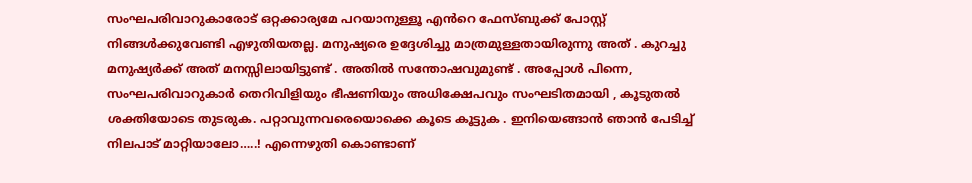സംഘപരിവാറുകാരോട് ഒറ്റക്കാര്യമേ പറയാനുള്ളൂ എൻറെ ഫേസ്ബുക്ക് പോസ്റ്റ് നിങ്ങൾക്കുവേണ്ടി എഴുതിയതല്ല. മനുഷ്യരെ ഉദ്ദേശിച്ചു മാത്രമുള്ളതായിരുന്നു അത് . കുറച്ചു മനുഷ്യർക്ക് അത് മനസ്സിലായിട്ടുണ്ട് . അതിൽ സന്തോഷവുമുണ്ട് . അപ്പോൾ പിന്നെ, സംഘപരിവാറുകാർ തെറിവിളിയും ഭീഷണിയും അധിക്ഷേപവും സംഘടിതമായി , കൂടുതൽ ശക്തിയോടെ തുടരുക. പറ്റാവുന്നവരെയൊക്കെ കൂടെ കൂട്ടുക . ഇനിയെങ്ങാൻ ഞാൻ പേടിച്ച് നിലപാട് മാറ്റിയാലോ…..! എന്നെഴുതി കൊണ്ടാണ്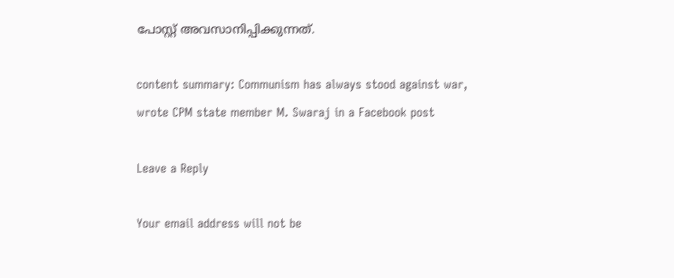പോസ്റ്റ് അവസാനിപ്പിക്കുന്നത്.

content summary: Communism has always stood against war, wrote CPM state member M. Swaraj in a Facebook post

Leave a Reply

Your email address will not be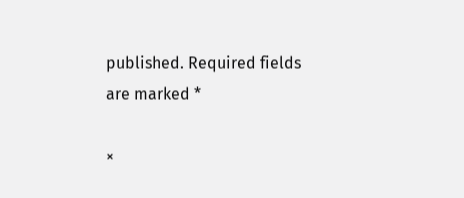published. Required fields are marked *

×